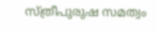സ്ത്രീപുരുഷ സമത്വം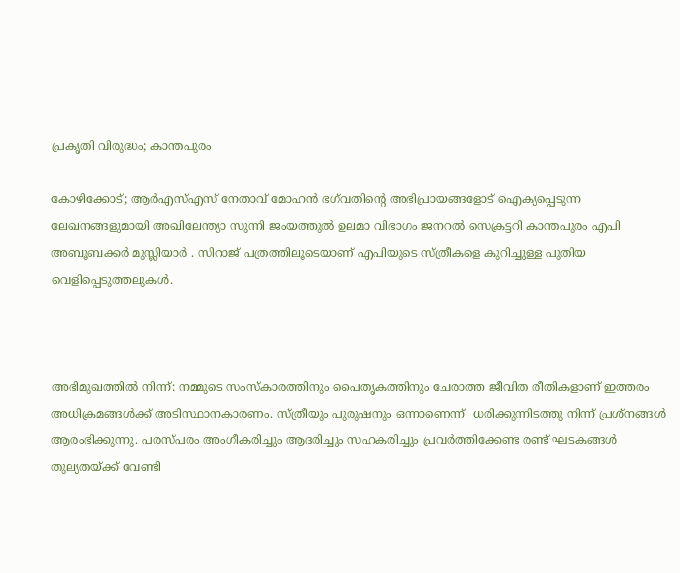പ്രകൃതി വിരുദ്ധം; കാന്തപുരം

കോഴിക്കോട്; ആര്‍എസ്എസ് നേതാവ് മോഹന്‍ ഭഗ്‌വതിന്റെ അഭിപ്രായങ്ങളോട് ഐക്യപ്പെടുന്ന ലേഖനങ്ങളുമായി അഖിലേന്ത്യാ സുന്നി ജംയത്തുല്‍ ഉലമാ വിഭാഗം ജനറല്‍ സെക്രട്ടറി കാന്തപുരം എപി അബൂബക്കര്‍ മുസ്ലിയാര്‍ . സിറാജ് പത്രത്തിലൂടെയാണ് എപിയുടെ സ്ത്രീകളെ കുറിച്ചുള്ള പുതിയ വെളിപ്പെടുത്തലുകള്‍.



അഭിമുഖത്തില്‍ നിന്ന്: നമ്മുടെ സംസ്‌കാരത്തിനും പൈതൃകത്തിനും ചേരാത്ത ജീവിത രീതികളാണ് ഇത്തരം അധിക്രമങ്ങള്‍ക്ക് അടിസ്ഥാനകാരണം. സ്ത്രീയും പുരുഷനും ഒന്നാണെന്ന്  ധരിക്കുന്നിടത്തു നിന്ന് പ്രശ്‌നങ്ങള്‍ ആരംഭിക്കുന്നു. പരസ്പരം അംഗീകരിച്ചും ആദരിച്ചും സഹകരിച്ചും പ്രവര്‍ത്തിക്കേണ്ട രണ്ട് ഘടകങ്ങള്‍ തുല്യതയ്ക്ക് വേണ്ടി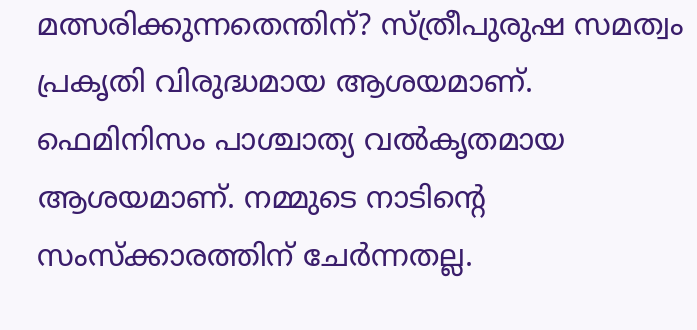മത്സരിക്കുന്നതെന്തിന്? സ്ത്രീപുരുഷ സമത്വം പ്രകൃതി വിരുദ്ധമായ ആശയമാണ്. ഫെമിനിസം പാശ്ചാത്യ വല്‍കൃതമായ ആശയമാണ്. നമ്മുടെ നാടിന്റെ സംസ്‌ക്കാരത്തിന് ചേര്‍ന്നതല്ല.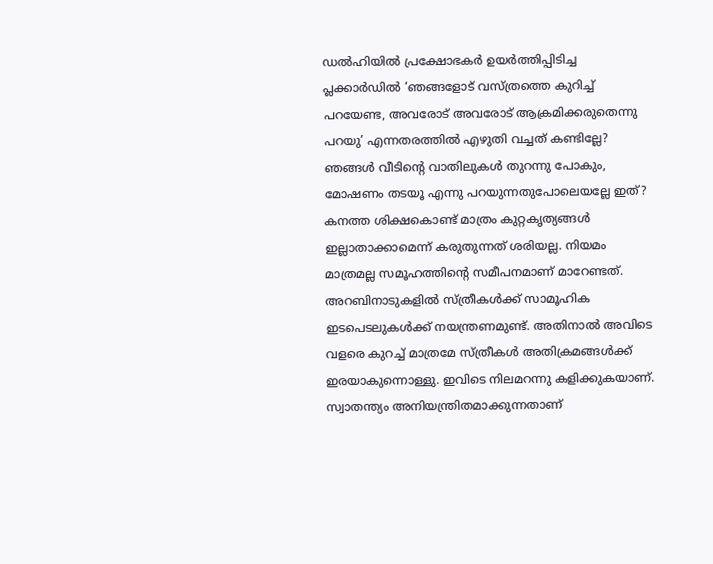ഡല്‍ഹിയില്‍ പ്രക്ഷോഭകര്‍ ഉയര്‍ത്തിപ്പിടിച്ച പ്ലക്കാര്‍ഡില്‍ ‘ഞങ്ങളോട് വസ്ത്രത്തെ കുറിച്ച് പറയേണ്ട, അവരോട് അവരോട് ആക്രമിക്കരുതെന്നു പറയു’ എന്നതരത്തില്‍ എഴുതി വച്ചത് കണ്ടില്ലേ? ഞങ്ങള്‍ വീടിന്റെ വാതിലുകള്‍ തുറന്നു പോകും, മോഷണം തടയൂ എന്നു പറയുന്നതുപോലെയല്ലേ ഇത്? കനത്ത ശിക്ഷകൊണ്ട് മാത്രം കുറ്റകൃത്യങ്ങള്‍ ഇല്ലാതാക്കാമെന്ന് കരുതുന്നത് ശരിയല്ല. നിയമം മാത്രമല്ല സമൂഹത്തിന്റെ സമീപനമാണ് മാറേണ്ടത്. അറബിനാടുകളില്‍ സ്ത്രീകള്‍ക്ക് സാമൂഹിക ഇടപെടലുകള്‍ക്ക് നയന്ത്രണമുണ്ട്. അതിനാല്‍ അവിടെ വളരെ കുറച്ച് മാത്രമേ സ്ത്രീകള്‍ അതിക്രമങ്ങള്‍ക്ക് ഇരയാകുന്നൊള്ളു. ഇവിടെ നിലമറന്നു കളിക്കുകയാണ്. സ്വാതന്ത്യം അനിയന്ത്രിതമാക്കുന്നതാണ്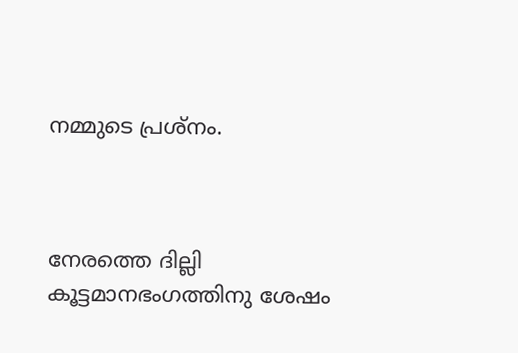നമ്മുടെ പ്രശ്‌നം.



നേരത്തെ ദില്ലി കൂട്ടമാനഭംഗത്തിനു ശേഷം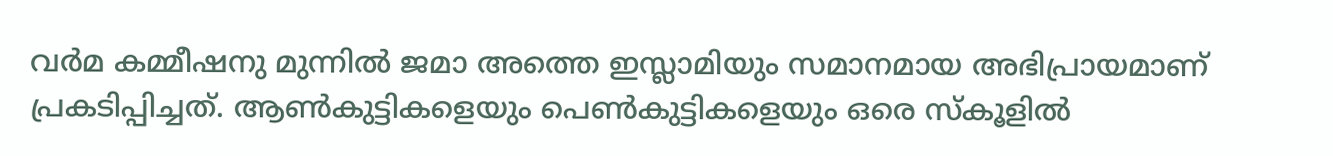വര്‍മ കമ്മീഷനു മുന്നില്‍ ജമാ അത്തെ ഇസ്ലാമിയും സമാനമായ അഭിപ്രായമാണ് പ്രകടിപ്പിച്ചത്. ആണ്‍കുട്ടികളെയും പെണ്‍കുട്ടികളെയും ഒരെ സ്‌കൂളില്‍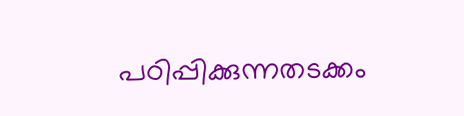പഠിപ്പിക്കുന്നതടക്കം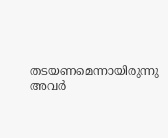തടയണമെന്നായിരുന്നു അവര്‍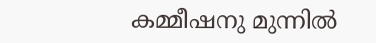കമ്മീഷനു മുന്നില്‍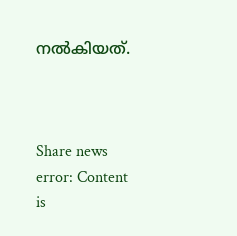നല്‍കിയത്.



Share news
error: Content is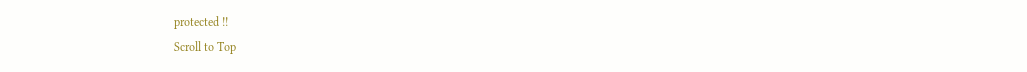protected !!
Scroll to Top